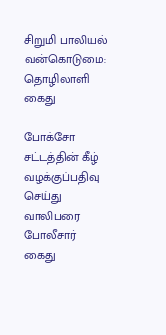சிறுமி பாலியல் வன்கொடுமை: தொழிலாளி கைது

போக்சோ சட்டத்தின் கீழ் வழக்குப்பதிவு செய்து வாலிபரை போலீசார் கைது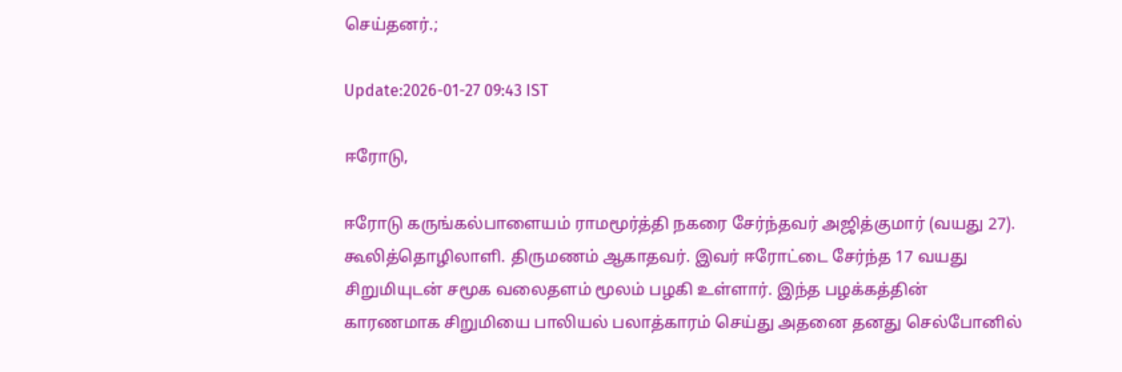செய்தனர்.;

Update:2026-01-27 09:43 IST

ஈரோடு,

ஈரோடு கருங்கல்பாளையம் ராமமூர்த்தி நகரை சேர்ந்தவர் அஜித்குமார் (வயது 27). கூலித்தொழிலாளி. திருமணம் ஆகாதவர். இவர் ஈரோட்டை சேர்ந்த 17 வயது சிறுமியுடன் சமூக வலைதளம் மூலம் பழகி உள்ளார். இந்த பழக்கத்தின் காரணமாக சிறுமியை பாலியல் பலாத்காரம் செய்து அதனை தனது செல்போனில்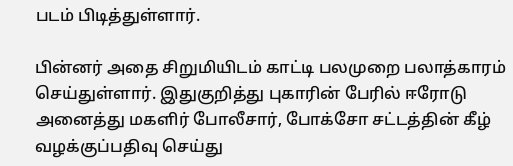படம் பிடித்துள்ளார்.

பின்னர் அதை சிறுமியிடம் காட்டி பலமுறை பலாத்காரம் செய்துள்ளார். இதுகுறித்து புகாரின் பேரில் ஈரோடு அனைத்து மகளிர் போலீசார், போக்சோ சட்டத்தின் கீழ் வழக்குப்பதிவு செய்து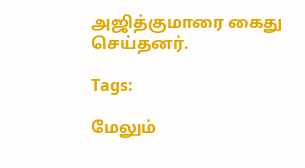அஜித்குமாரை கைது செய்தனர்.

Tags:

மேலும்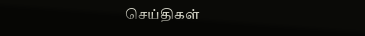செய்திகள்